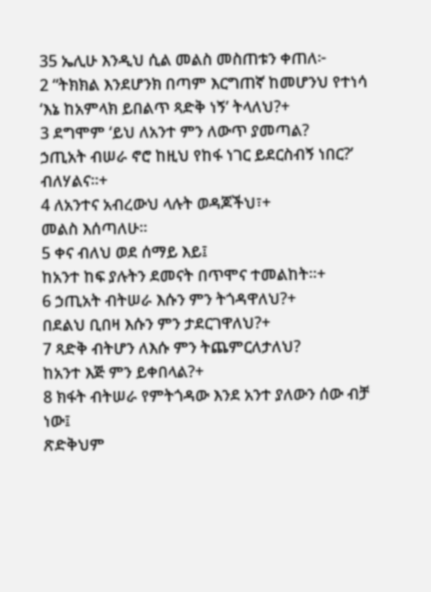35 ኤሊሁ እንዲህ ሲል መልስ መስጠቱን ቀጠለ፦
2 “ትክክል እንደሆንክ በጣም እርግጠኛ ከመሆንህ የተነሳ
‘እኔ ከአምላክ ይበልጥ ጻድቅ ነኝ’ ትላለህ?+
3 ደግሞም ‘ይህ ለአንተ ምን ለውጥ ያመጣል?
ኃጢአት ብሠራ ኖሮ ከዚህ የከፋ ነገር ይደርስብኝ ነበር?’ ብለሃልና።+
4 ለአንተና አብረውህ ላሉት ወዳጆችህ፣+
መልስ እሰጣለሁ።
5 ቀና ብለህ ወደ ሰማይ እይ፤
ከአንተ ከፍ ያሉትን ደመናት በጥሞና ተመልከት።+
6 ኃጢአት ብትሠራ እሱን ምን ትጎዳዋለህ?+
በደልህ ቢበዛ እሱን ምን ታደርገዋለህ?+
7 ጻድቅ ብትሆን ለእሱ ምን ትጨምርለታለህ?
ከአንተ እጅ ምን ይቀበላል?+
8 ክፋት ብትሠራ የምትጎዳው እንደ አንተ ያለውን ሰው ብቻ ነው፤
ጽድቅህም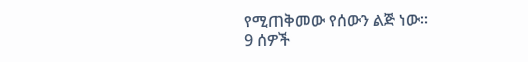የሚጠቅመው የሰውን ልጅ ነው።
9 ሰዎች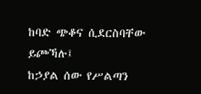ከባድ ጭቆና ሲደርስባቸው ይጮኻሉ፤
ከኃያል ሰው የሥልጣን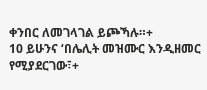ቀንበር ለመገላገል ይጮኻሉ።+
10 ይሁንና ‘በሌሊት መዝሙር እንዲዘመር የሚያደርገው፣+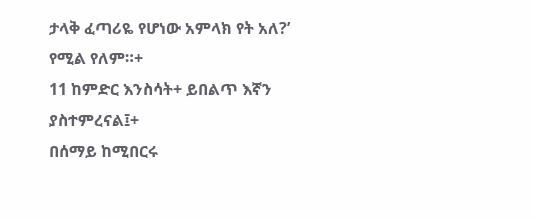ታላቅ ፈጣሪዬ የሆነው አምላክ የት አለ?’ የሚል የለም።+
11 ከምድር እንስሳት+ ይበልጥ እኛን ያስተምረናል፤+
በሰማይ ከሚበርሩ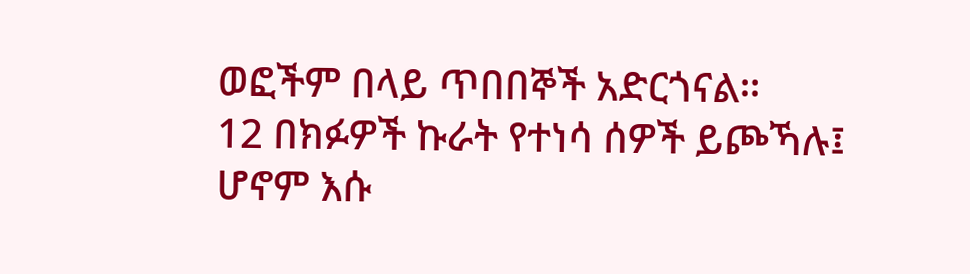ወፎችም በላይ ጥበበኞች አድርጎናል።
12 በክፉዎች ኩራት የተነሳ ሰዎች ይጮኻሉ፤
ሆኖም እሱ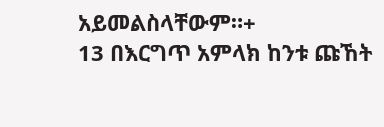አይመልስላቸውም።+
13 በእርግጥ አምላክ ከንቱ ጩኸት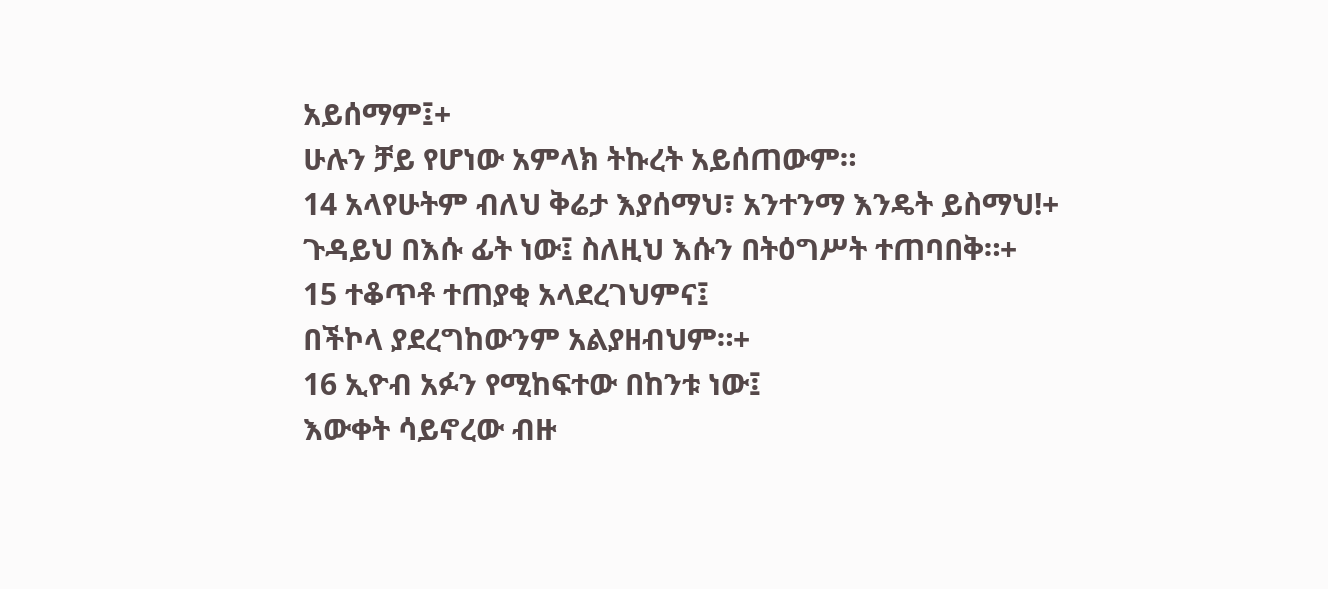አይሰማም፤+
ሁሉን ቻይ የሆነው አምላክ ትኩረት አይሰጠውም።
14 አላየሁትም ብለህ ቅሬታ እያሰማህ፣ አንተንማ እንዴት ይስማህ!+
ጉዳይህ በእሱ ፊት ነው፤ ስለዚህ እሱን በትዕግሥት ተጠባበቅ።+
15 ተቆጥቶ ተጠያቂ አላደረገህምና፤
በችኮላ ያደረግከውንም አልያዘብህም።+
16 ኢዮብ አፉን የሚከፍተው በከንቱ ነው፤
እውቀት ሳይኖረው ብዙ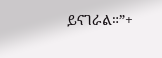ይናገራል።”+